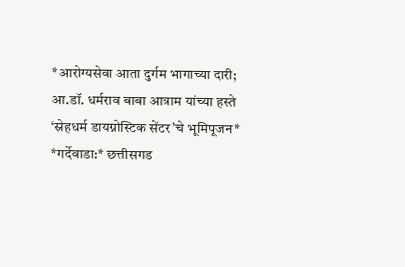*आरोग्यसेवा आता दुर्गम भागाच्या दारी; आ.डॉ. धर्मराव बाबा आत्राम यांच्या हस्ते ‘स्नेहधर्म डायग्नोस्टिक सेंटर’चे भूमिपूजन*
*गर्देवाडा:* छत्तीसगड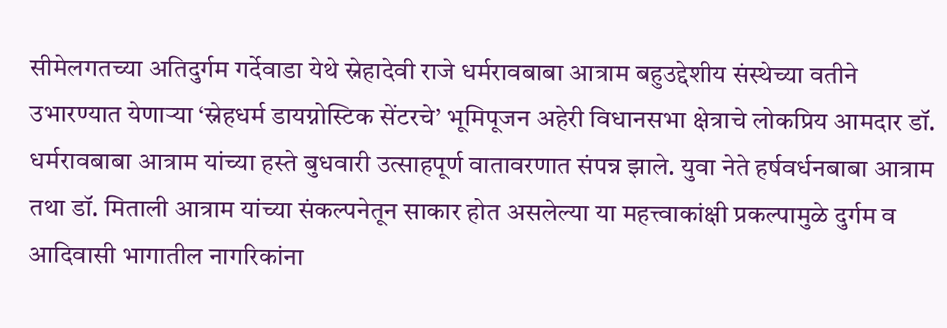सीमेलगतच्या अतिदुर्गम गर्देवाडा येथे स्नेहादेवी राजे धर्मरावबाबा आत्राम बहुउद्देशीय संस्थेच्या वतीने उभारण्यात येणाऱ्या ‘स्नेहधर्म डायग्नोस्टिक सेंटरचे’ भूमिपूजन अहेरी विधानसभा क्षेत्राचे लोकप्रिय आमदार डॉ. धर्मरावबाबा आत्राम यांच्या हस्ते बुधवारी उत्साहपूर्ण वातावरणात संपन्न झाले. युवा नेते हर्षवर्धनबाबा आत्राम तथा डॉ. मिताली आत्राम यांच्या संकल्पनेतून साकार होत असलेल्या या महत्त्वाकांक्षी प्रकल्पामुळे दुर्गम व आदिवासी भागातील नागरिकांना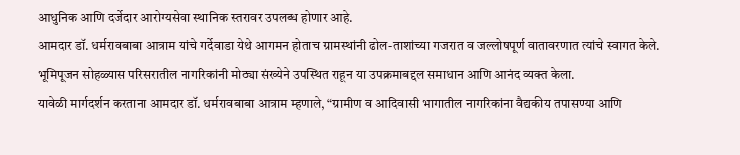आधुनिक आणि दर्जेदार आरोग्यसेवा स्थानिक स्तरावर उपलब्ध होणार आहे.
आमदार डॉ. धर्मरावबाबा आत्राम यांचे गर्देवाडा येथे आगमन होताच ग्रामस्थांनी ढोल-ताशांच्या गजरात व जल्लोषपूर्ण वातावरणात त्यांचे स्वागत केले. भूमिपूजन सोहळ्यास परिसरातील नागरिकांनी मोठ्या संख्येने उपस्थित राहून या उपक्रमाबद्दल समाधान आणि आनंद व्यक्त केला.
यावेळी मार्गदर्शन करताना आमदार डॉ. धर्मरावबाबा आत्राम म्हणाले, “ग्रामीण व आदिवासी भागातील नागरिकांना वैद्यकीय तपासण्या आणि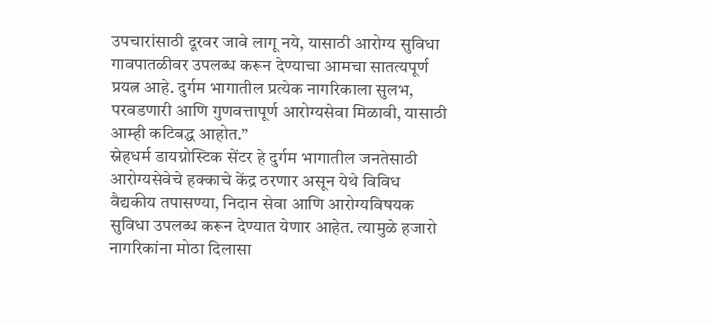उपचारांसाठी दूरवर जावे लागू नये, यासाठी आरोग्य सुविधा गावपातळीवर उपलब्ध करून देण्याचा आमचा सातत्यपूर्ण प्रयत्न आहे. दुर्गम भागातील प्रत्येक नागरिकाला सुलभ, परवडणारी आणि गुणवत्तापूर्ण आरोग्यसेवा मिळावी, यासाठी आम्ही कटिबद्ध आहोत.”
स्नेहधर्म डायग्नोस्टिक सेंटर हे दुर्गम भागातील जनतेसाठी आरोग्यसेवेचे हक्काचे केंद्र ठरणार असून येथे विविध वैद्यकीय तपासण्या, निदान सेवा आणि आरोग्यविषयक सुविधा उपलब्ध करून देण्यात येणार आहेत. त्यामुळे हजारो नागरिकांना मोठा दिलासा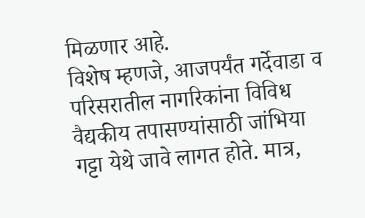मिळणार आहे.
विशेष म्हणजे, आजपर्यंत गर्देवाडा व परिसरातील नागरिकांना विविध वैद्यकीय तपासण्यांसाठी जांभिया गट्टा येथे जावे लागत होते. मात्र,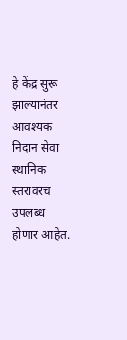हे केंद्र सुरू झाल्यानंतर आवश्यक निदान सेवा स्थानिक स्तरावरच उपलब्ध होणार आहेत.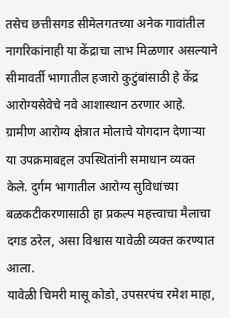तसेच छत्तीसगड सीमेलगतच्या अनेक गावांतील नागरिकांनाही या केंद्राचा लाभ मिळणार असल्याने सीमावर्ती भागातील हजारो कुटुंबांसाठी हे केंद्र आरोग्यसेवेचे नवे आशास्थान ठरणार आहे.
ग्रामीण आरोग्य क्षेत्रात मोलाचे योगदान देणाऱ्या या उपक्रमाबद्दल उपस्थितांनी समाधान व्यक्त केले. दुर्गम भागातील आरोग्य सुविधांच्या बळकटीकरणासाठी हा प्रकल्प महत्त्वाचा मैलाचा दगड ठरेल, असा विश्वास यावेळी व्यक्त करण्यात आला.
यावेळी चिमरी मासू कोडो, उपसरपंच रमेश माहा,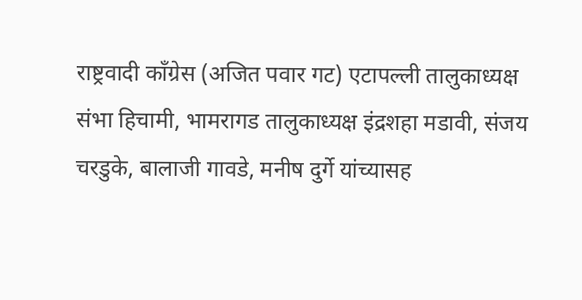राष्ट्रवादी काँग्रेस (अजित पवार गट) एटापल्ली तालुकाध्यक्ष संभा हिचामी, भामरागड तालुकाध्यक्ष इंद्रशहा मडावी, संजय चरडुके, बालाजी गावडे, मनीष दुर्गे यांच्यासह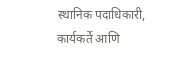स्थानिक पदाधिकारी, कार्यकर्ते आणि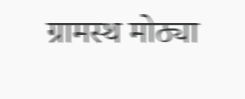ग्रामस्थ मोठ्या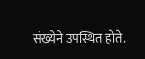संख्येने उपस्थित होते.